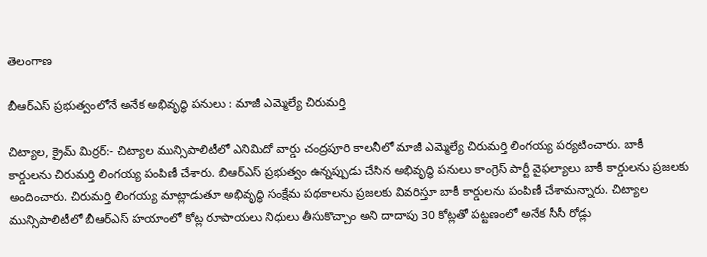తెలంగాణ

బీఆర్ఎస్ ప్రభుత్వంలోనే అనేక అభివృద్ధి పనులు : మాజీ ఎమ్మెల్యే చిరుమర్తి

చిట్యాల, క్రైమ్ మిర్రర్:- చిట్యాల మున్సిపాలిటీలో ఎనిమిదో వార్డు చంద్రపూరి కాలనీలో మాజీ ఎమ్మెల్యే చిరుమర్తి లింగయ్య పర్యటించారు. బాకీ కార్డులను చిరుమర్తి లింగయ్య పంపిణీ చేశారు. బిఆర్ఎస్ ప్రభుత్వం ఉన్నప్పుడు చేసిన అభివృద్ధి పనులు కాంగ్రెస్ పార్టీ వైఫల్యాలు బాకీ కార్డులను ప్రజలకు అందించారు. చిరుమర్తి లింగయ్య మాట్లాడుతూ అభివృద్ధి సంక్షేమ పథకాలను ప్రజలకు వివరిస్తూ బాకీ కార్డులను పంపిణీ చేశామన్నారు. చిట్యాల మున్సిపాలిటీలో బీఆర్ఎస్ హయాంలో కోట్ల రూపాయలు నిధులు తీసుకొచ్చాం అని దాదాపు 30 కోట్లతో పట్టణంలో అనేక సీసీ రోడ్లు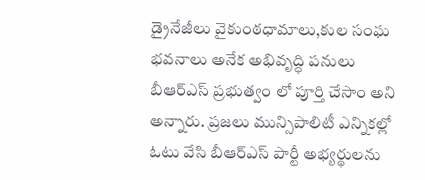డ్రైనేజీలు వైకుంఠధామాలు,కుల సంఘ భవనాలు అనేక అభివృద్ధి పనులు బీఆర్ఎస్ ప్రభుత్వం లో పూర్తి చేసాం అని అన్నారు. ప్రజలు మున్సిపాలిటీ ఎన్నికల్లో ఓటు వేసి బీఆర్ఎస్ పార్టీ అభ్యర్థులను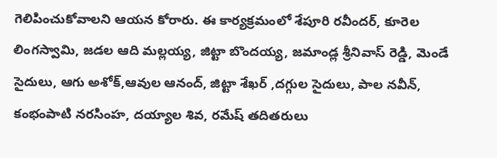గెలిపించుకోవాలని ఆయన కోరారు. ఈ కార్యక్రమంలో శేపూరి రవీందర్, కూరెల లింగస్వామి, జడల ఆది మల్లయ్య, జిట్టా బొందయ్య, జమాండ్ల శ్రీనివాస్ రెడ్డి, మెండే సైదులు, ఆగు అశోక్,ఆవుల ఆనంద్, జిట్టా శేఖర్ ,దగ్గుల సైదులు, పాల నవీన్, కంభంపాటి నరసింహ, దయ్యాల శివ, రమేష్ తదితరులు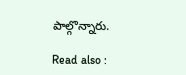పాల్గొన్నారు.

Read also :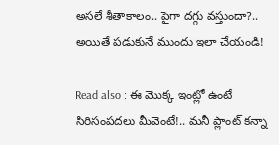అసలే శీతాకాలం.. పైగా దగ్గు వస్తుందా?.. అయితే పడుకునే ముందు ఇలా చేయండి!

Read also : ఈ మొక్క ఇంట్లో ఉంటే సిరిసంపదలు మీవెంటే!.. మనీ ప్లాంట్ కన్నా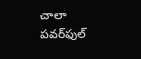చాలా పవర్‌ఫుల్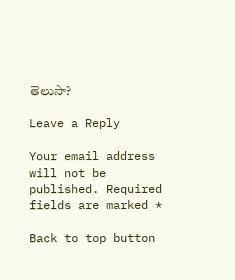తెలుసా?

Leave a Reply

Your email address will not be published. Required fields are marked *

Back to top button